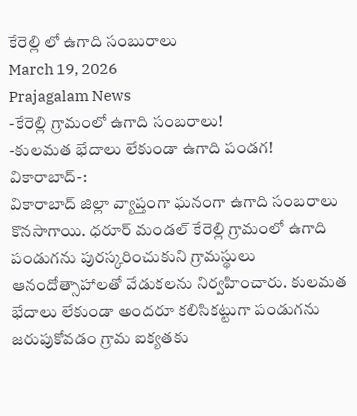కేరెల్లి లో ఉగాది సంబురాలు
March 19, 2026
Prajagalam News
-కేరెల్లి గ్రామంలో ఉగాది సంబరాలు!
-కులమత భేదాలు లేకుండా ఉగాది పండగ!
వికారాబాద్-:
వికారాబాద్ జిల్లా వ్యాప్తంగా ఘనంగా ఉగాది సంబరాలు కొనసాగాయి. ధరూర్ మండల్ కేరెల్లి గ్రామంలో ఉగాది పండుగను పురస్కరించుకుని గ్రామస్థులు ఆనందోత్సాహాలతో వేడుకలను నిర్వహించారు. కులమత భేదాలు లేకుండా అందరూ కలిసికట్టుగా పండుగను జరుపుకోవడం గ్రామ ఐక్యతకు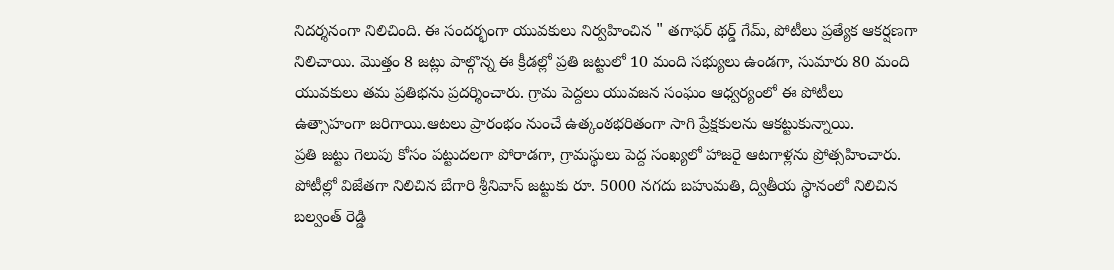నిదర్శనంగా నిలిచింది. ఈ సందర్భంగా యువకులు నిర్వహించిన " తగాఫర్ థర్డ్ గేమ్, పోటీలు ప్రత్యేక ఆకర్షణగా నిలిచాయి. మొత్తం 8 జట్లు పాల్గొన్న ఈ క్రీడల్లో ప్రతి జట్టులో 10 మంది సభ్యులు ఉండగా, సుమారు 80 మంది యువకులు తమ ప్రతిభను ప్రదర్శించారు. గ్రామ పెద్దలు యువజన సంఘం ఆధ్వర్యంలో ఈ పోటీలు ఉత్సాహంగా జరిగాయి.ఆటలు ప్రారంభం నుంచే ఉత్కంఠభరితంగా సాగి ప్రేక్షకులను ఆకట్టుకున్నాయి.
ప్రతి జట్టు గెలుపు కోసం పట్టుదలగా పోరాడగా, గ్రామస్థులు పెద్ద సంఖ్యలో హాజరై ఆటగాళ్లను ప్రోత్సహించారు.
పోటీల్లో విజేతగా నిలిచిన బేగారి శ్రీనివాస్ జట్టుకు రూ. 5000 నగదు బహుమతి, ద్వితీయ స్థానంలో నిలిచిన బల్వంత్ రెడ్డి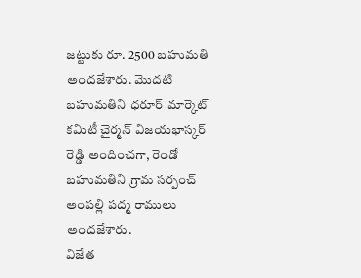జట్టుకు రూ. 2500 బహుమతి అందజేశారు. మొదటి బహుమతిని ధరూర్ మార్కెట్ కమిటీ చైర్మన్ విజయభాస్కర్ రెడ్డి అందించగా, రెండో బహుమతిని గ్రామ సర్పంచ్ అంపల్లి పద్మ రాములు అందజేశారు.
విజేత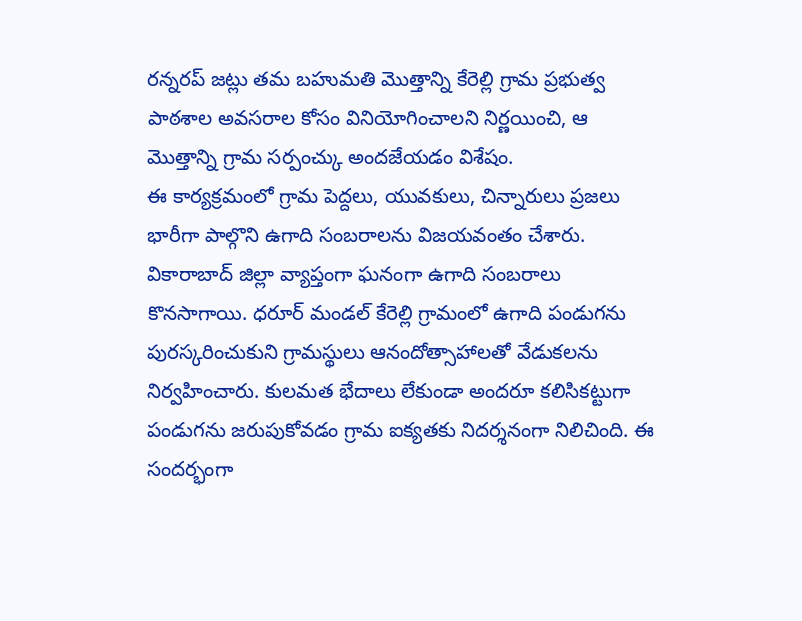రన్నరప్ జట్లు తమ బహుమతి మొత్తాన్ని కేరెల్లి గ్రామ ప్రభుత్వ పాఠశాల అవసరాల కోసం వినియోగించాలని నిర్ణయించి, ఆ మొత్తాన్ని గ్రామ సర్పంచ్కు అందజేయడం విశేషం.
ఈ కార్యక్రమంలో గ్రామ పెద్దలు, యువకులు, చిన్నారులు ప్రజలు భారీగా పాల్గొని ఉగాది సంబరాలను విజయవంతం చేశారు.
వికారాబాద్ జిల్లా వ్యాప్తంగా ఘనంగా ఉగాది సంబరాలు కొనసాగాయి. ధరూర్ మండల్ కేరెల్లి గ్రామంలో ఉగాది పండుగను పురస్కరించుకుని గ్రామస్థులు ఆనందోత్సాహాలతో వేడుకలను నిర్వహించారు. కులమత భేదాలు లేకుండా అందరూ కలిసికట్టుగా పండుగను జరుపుకోవడం గ్రామ ఐక్యతకు నిదర్శనంగా నిలిచింది. ఈ సందర్భంగా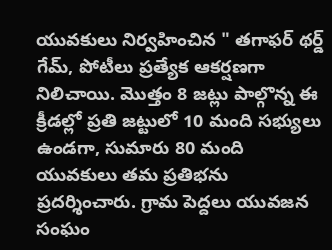యువకులు నిర్వహించిన " తగాఫర్ థర్డ్ గేమ్, పోటీలు ప్రత్యేక ఆకర్షణగా నిలిచాయి. మొత్తం 8 జట్లు పాల్గొన్న ఈ క్రీడల్లో ప్రతి జట్టులో 10 మంది సభ్యులు ఉండగా, సుమారు 80 మంది యువకులు తమ ప్రతిభను ప్రదర్శించారు. గ్రామ పెద్దలు యువజన సంఘం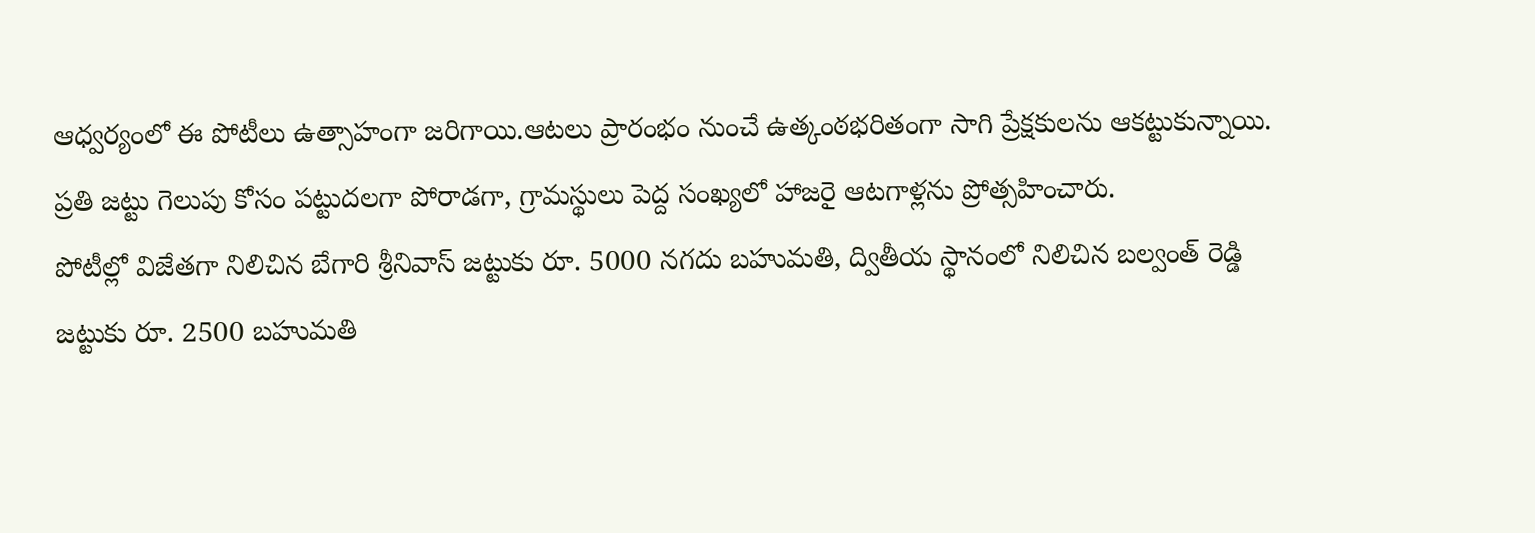ఆధ్వర్యంలో ఈ పోటీలు ఉత్సాహంగా జరిగాయి.ఆటలు ప్రారంభం నుంచే ఉత్కంఠభరితంగా సాగి ప్రేక్షకులను ఆకట్టుకున్నాయి.
ప్రతి జట్టు గెలుపు కోసం పట్టుదలగా పోరాడగా, గ్రామస్థులు పెద్ద సంఖ్యలో హాజరై ఆటగాళ్లను ప్రోత్సహించారు.
పోటీల్లో విజేతగా నిలిచిన బేగారి శ్రీనివాస్ జట్టుకు రూ. 5000 నగదు బహుమతి, ద్వితీయ స్థానంలో నిలిచిన బల్వంత్ రెడ్డి జట్టుకు రూ. 2500 బహుమతి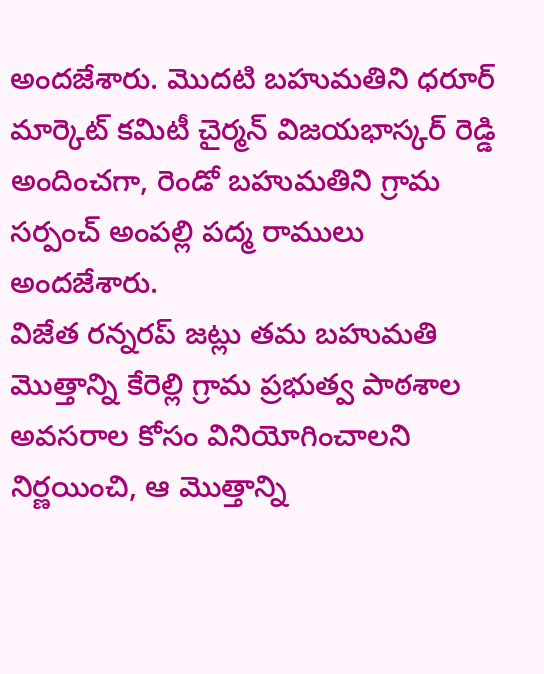అందజేశారు. మొదటి బహుమతిని ధరూర్ మార్కెట్ కమిటీ చైర్మన్ విజయభాస్కర్ రెడ్డి అందించగా, రెండో బహుమతిని గ్రామ సర్పంచ్ అంపల్లి పద్మ రాములు అందజేశారు.
విజేత రన్నరప్ జట్లు తమ బహుమతి మొత్తాన్ని కేరెల్లి గ్రామ ప్రభుత్వ పాఠశాల అవసరాల కోసం వినియోగించాలని నిర్ణయించి, ఆ మొత్తాన్ని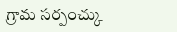గ్రామ సర్పంచ్కు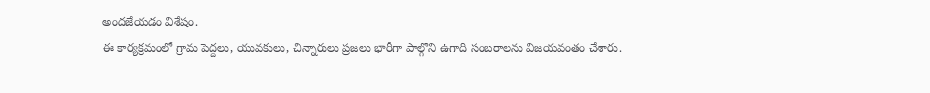అందజేయడం విశేషం.
ఈ కార్యక్రమంలో గ్రామ పెద్దలు, యువకులు, చిన్నారులు ప్రజలు భారీగా పాల్గొని ఉగాది సంబరాలను విజయవంతం చేశారు.